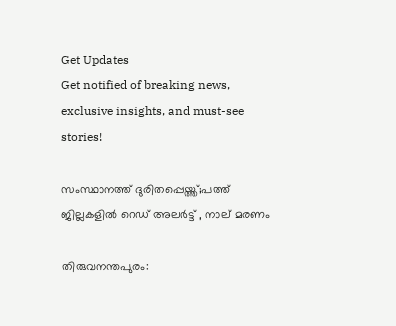Get Updates
Get notified of breaking news, exclusive insights, and must-see stories!

സംസ്ഥാനത്ത് ദുരിതപ്പെയ്ത്ത്;പത്ത് ജില്ലകളില്‍ റെഡ് അലര്‍ട്ട് , നാല് മരണം

തിരുവനന്തപുരം: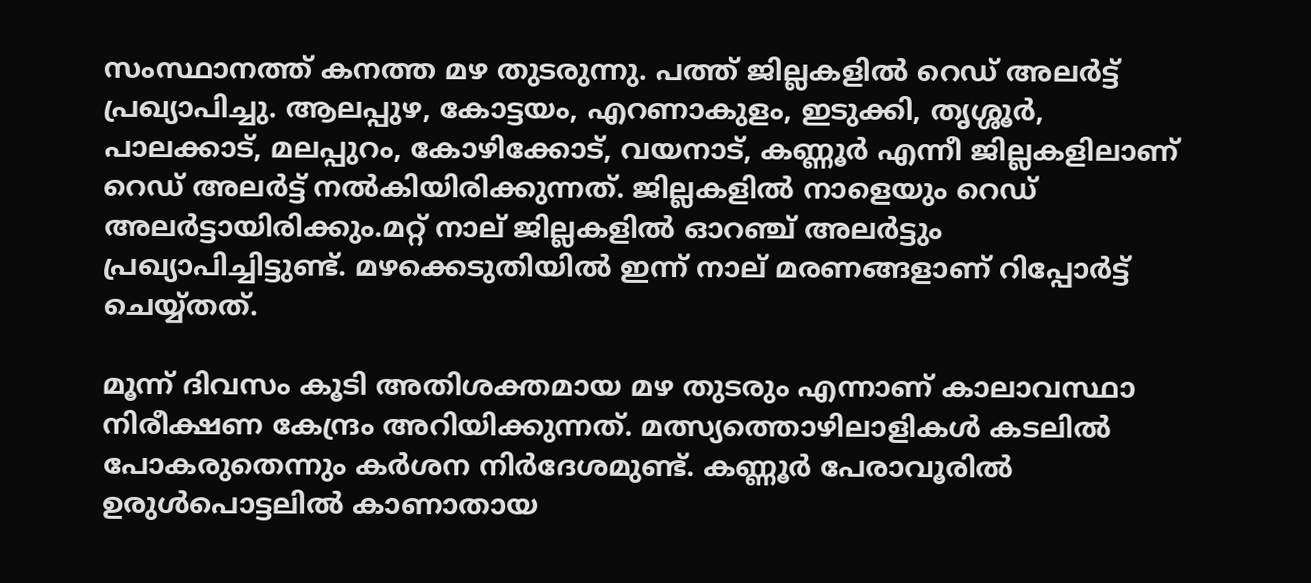സംസ്ഥാനത്ത് കനത്ത മഴ തുടരുന്നു. പത്ത് ജില്ലകളില്‍ റെഡ് അലര്‍ട്ട് പ്രഖ്യാപിച്ചു. ആലപ്പുഴ, കോട്ടയം, എറണാകുളം, ഇടുക്കി, തൃശ്ശൂര്‍, പാലക്കാട്, മലപ്പുറം, കോഴിക്കോട്, വയനാട്, കണ്ണൂര്‍ എന്നീ ജില്ലകളിലാണ് റെഡ് അലർട്ട് നല്‍കിയിരിക്കുന്നത്. ജില്ലകളില്‍ നാളെയും റെഡ് അലര്‍ട്ടായിരിക്കും.മറ്റ് നാല് ജില്ലകളില്‍ ഓറഞ്ച് അലര്‍ട്ടും പ്രഖ്യാപിച്ചിട്ടുണ്ട്. മഴക്കെടുതിയിൽ ഇന്ന് നാല് മരണങ്ങളാണ് റിപ്പോര്‍ട്ട് ചെയ്യ്തത്.

മൂന്ന് ദിവസം കൂടി അതിശക്തമായ മഴ തുടരും എന്നാണ് കാലാവസ്ഥാ നിരീക്ഷണ കേന്ദ്രം അറിയിക്കുന്നത്. മത്സ്യത്തൊഴിലാളികൾ കടലില്‍ പോകരുതെന്നും കര്‍ശന നിര്‍ദേശമുണ്ട്. കണ്ണൂർ പേരാവൂരിൽ ഉരുൾപൊട്ടലിൽ കാണാതായ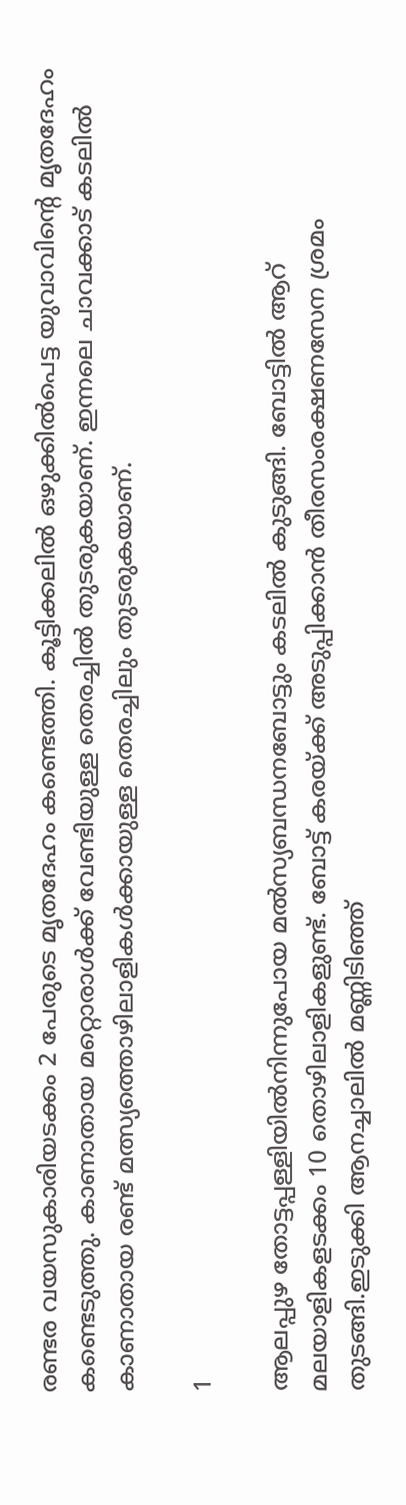രണ്ടര വയസുകാരിയടക്കം 2 പേരുടെ മൃ‍തദേഹം കണ്ടെത്തി. കൂട്ടിക്കലിൽ ഒഴുക്കിൽപെട്ട യുവാവിന്‍റെ മൃതദേഹം കണ്ടെടുത്തു. കാണാതായ മറ്റൊരാള്‍ക്ക് വേണ്ടിയുള്ള തെരച്ചില്‍ തുടരുകയാണ്. ഇന്നലെ ചാവക്കാട് കടലിൽ കാണാതായ രണ്ട് മത്സ്യത്തൊഴിലാളികള്‍ക്കായുള്ള തെരച്ചിലും തുടരുകയാണ്.

1

ആലപ്പുഴ തോട്ടപ്പള്ളിയില്‍നിന്നുപോയ മല്‍സ്യബന്ധനബോട്ടും കടലില്‍ കുടുങ്ങി. ബോട്ടില്‍ ആറ് മലയാളികളടക്കം 10 തൊഴിലാളികളുണ്ട്. ബോട്ട് കരയ്ക്ക് അടുപ്പിക്കാന്‍ തീരസംരക്ഷണസേന ശ്രമം തുടങ്ങി.ഇടുക്കി ആനച്ചാലിൽ മണ്ണിടിഞ്ഞ്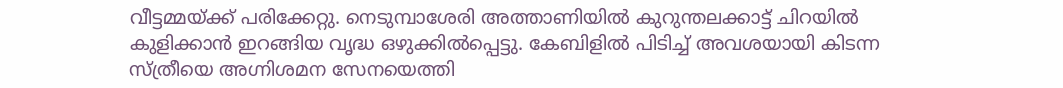വീട്ടമ്മയ്ക്ക് പരിക്കേറ്റു. നെടുമ്പാശേരി അത്താണിയിൽ കുറുന്തലക്കാട്ട് ചിറയിൽ കുളിക്കാൻ ഇറങ്ങിയ വൃദ്ധ ഒഴുക്കിൽപ്പെട്ടു. കേബിളിൽ പിടിച്ച് അവശയായി കിടന്ന സ്ത്രീയെ അഗ്നിശമന സേനയെത്തി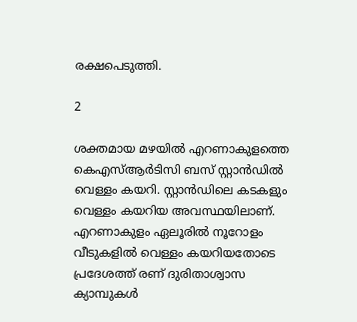രക്ഷപെടുത്തി.

2

ശക്തമായ മഴയില്‍ എറണാകുളത്തെ കെഎസ്ആര്‍ടിസി ബസ് സ്റ്റാൻഡിൽ വെള്ളം കയറി. സ്റ്റാൻഡിലെ കടകളും വെള്ളം കയറിയ അവസ്ഥയിലാണ്. എറണാകുളം ഏലൂരിൽ നൂറോളം വീടുകളിൽ വെള്ളം കയറിയതോടെ പ്രദേശത്ത് രണ് ദുരിതാശ്വാസ ക്യാമ്പുകൾ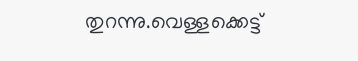തുറന്നു.വെള്ളക്കെട്ട്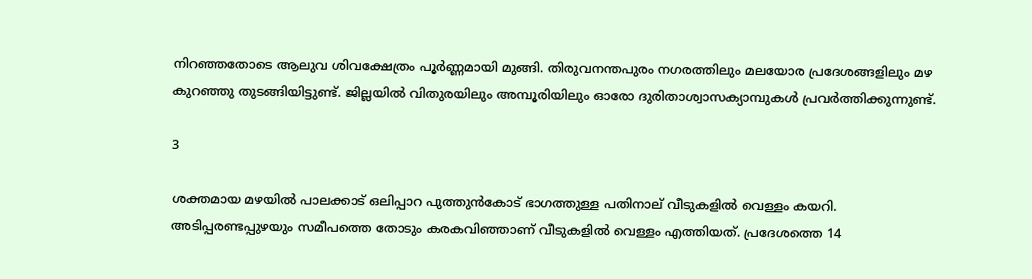നിറഞ്ഞതോടെ ആലുവ ശിവക്ഷേത്രം പൂർണ്ണമായി മുങ്ങി. തിരുവനന്തപുരം നഗരത്തിലും മലയോര പ്രദേശങ്ങളിലും മഴ കുറഞ്ഞു തുടങ്ങിയിട്ടുണ്ട്. ജില്ലയില്‍ വിതുരയിലും അമ്പൂരിയിലും ഓരോ ദുരിതാശ്വാസക്യാമ്പുകൾ പ്രവർത്തിക്കുന്നുണ്ട്.

3

ശക്തമായ മഴയിൽ പാലക്കാട് ഒലിപ്പാറ പുത്തുൻകോട് ഭാഗത്തുള്ള പതിനാല് വീടുകളിൽ വെള്ളം കയറി. അടിപ്പരണ്ടപ്പുഴയും സമീപത്തെ തോടും കരകവിഞ്ഞാണ് വീടുകളിൽ വെള്ളം എത്തിയത്. പ്രദേശത്തെ 14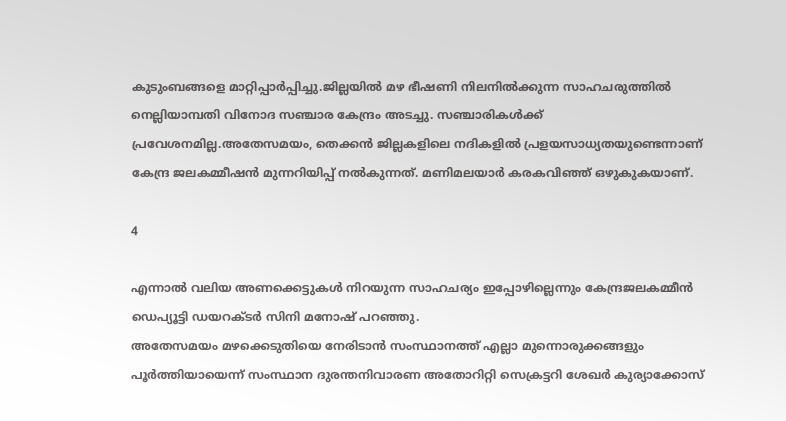കുടുംബങ്ങളെ മാറ്റിപ്പാര്‍പ്പിച്ചു.ജില്ലയില്‍ മഴ ഭീഷണി നിലനിൽക്കുന്ന സാഹചരുത്തില്‍ നെല്ലിയാമ്പതി വിനോദ സഞ്ചാര കേന്ദ്രം അടച്ചു. സഞ്ചാരികൾക്ക് പ്രവേശനമില്ല.അതേസമയം, തെക്കൻ ജില്ലകളിലെ നദികളിൽ പ്രളയസാധ്യതയുണ്ടെന്നാണ് കേന്ദ്ര ജലകമ്മീഷൻ മുന്നറിയിപ്പ് നല്‍കുന്നത്. മണിമലയാർ കരകവിഞ്ഞ് ഒഴുകുകയാണ്.

4

എന്നാൽ വലിയ അണക്കെട്ടുകൾ നിറയുന്ന സാഹചര്യം ഇപ്പോഴില്ലെന്നും കേന്ദ്രജലകമ്മീൻ ഡെപ്യൂട്ടി ഡയറക്ടർ സിനി മനോഷ് പറഞ്ഞു.
അതേസമയം മഴക്കെടുതിയെ നേരിടാന്‍ സംസ്ഥാനത്ത് എല്ലാ മുന്നൊരുക്കങ്ങളും പൂര്‍ത്തിയായെന്ന് സംസ്ഥാന ദുരന്തനിവാരണ അതോറിറ്റി സെക്രട്ടറി ശേഖര്‍ കുര്യാക്കോസ്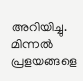അറിയിച്ചു. മിന്നല്‍ പ്രളയങ്ങളെ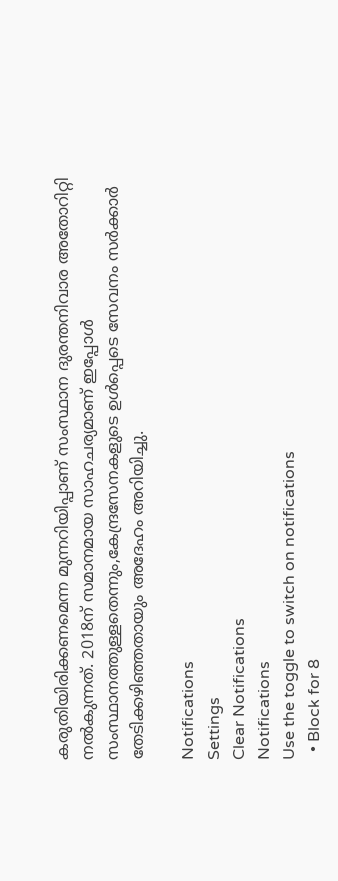കരുതിയിരിക്കണമെന്ന മുന്നറിയിപ്പാണ് സംസ്ഥാന ദുരന്തനിവാര അതോറിറ്റി നല്‍കുന്നത്. 2018ന് സമാനമായ സാഹചര്യമാണ് ഇപ്പോള്‍ സംസ്ഥാനത്തുള്ളതെന്നും,കേന്ദ്രസേനകളുടെ ഉള്‍പ്പെടെ സേവനം സര്‍ക്കാര്‍ തേടിക്കഴിഞ്ഞതായും അദേഹം അറിയിച്ചു.

Notifications
Settings
Clear Notifications
Notifications
Use the toggle to switch on notifications
  • Block for 8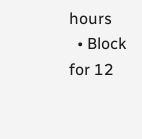hours
  • Block for 12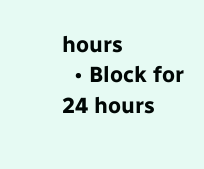hours
  • Block for 24 hours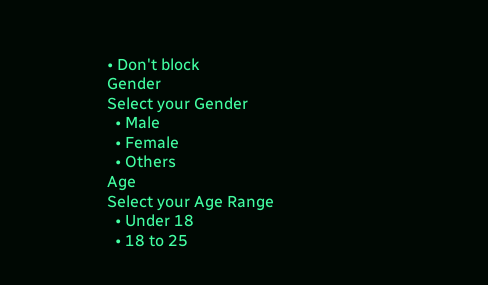• Don't block
Gender
Select your Gender
  • Male
  • Female
  • Others
Age
Select your Age Range
  • Under 18
  • 18 to 25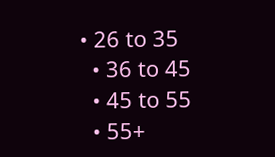• 26 to 35
  • 36 to 45
  • 45 to 55
  • 55+